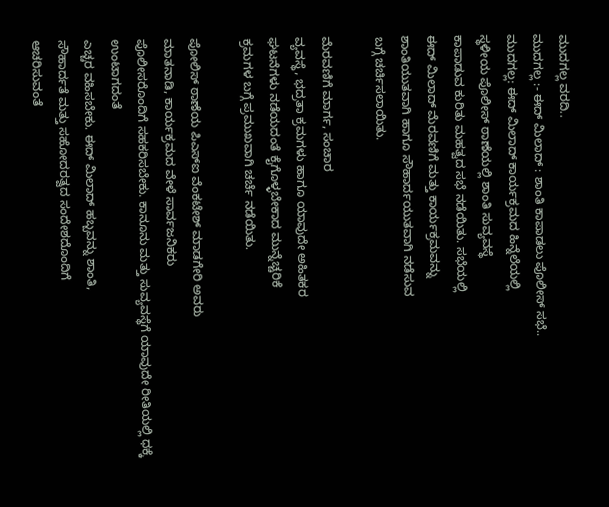ಮುದಗಲ್ಲ ವರದಿ..
ಮುದಗಲ್ಲ :- ಈದ್ ಮಿಲಾದ್ : ಶಾಂತಿ ಕಾಪಾಡಲು ಪೊಲೀಸ್ ಸಭೆ..
ಮುದಗಲ್ಲ: ಈದ್ ಮಿಲಾದ್ ಕಾರ್ಯಕ್ರಮದ ಹಿನ್ನೆಲೆಯಲ್ಲಿ
ಸ್ಥಳೀಯ ಪೊಲೀಸ್ ಠಾಣೆಯಲ್ಲಿ ಶಾಂತಿ ಸುವ್ಯವಸ್ಥೆ
ಕಾಪಾಡುವ ಕುರಿತು ಮಹತ್ವದ ಸಭೆ ನಡೆಯಿತು. ಸಭೆಯಲ್ಲಿ
ಈದ್ ಮಿಲಾದ್ ಮೆರವಣಿಗೆ ಮತ್ತು ಕಾರ್ಯಕ್ರಮವನ್ನು
ಶಾಂತಿಯುತವಾಗಿ ಹಾಗೂ ಸೌಹಾರ್ದಯುತವಾಗಿ ನಡೆಸುವ
ಬಗ್ಗೆ ಚರ್ಚಿಸಲಾಯಿತು.

ಮೆರವಣಿಗೆ ಮಾರ್ಗ, ಸಂಚಾರ
ವ್ಯವಸ್ಥೆ, ಭದ್ರತಾ ಕ್ರಮಗಳು ಹಾಗೂ ಯಾವುದೇ ಅಹಿತಕರ
ಘಟನೆಗಳು ನಡೆಯದಂತೆ ಕೈಗೊಳ್ಳಬೇಕಾದ ಮುನ್ನೆಚ್ಚರಿಕೆ
ಕ್ರಮಗಳ ಬಗ್ಗೆ ಪ್ರಮುಖವಾಗಿ ಚರ್ಚೆ ನಡೆಯಿತು.

ಪೋಲಿಸ್ ಠಾಣೆಯ ಪಿಎಸ್ಐ ವೆಂಕಟೇಶ್ ಮಾಡಗೇರಿ ಅವರು
ಮಾತನಾಡಿ, ಕಾರ್ಯಕ್ರಮದ ವೇಳೆ ಸಾರ್ವಜನಿಕರು
ಪೊಲೀಸರೊಂದಿಗೆ ಸಹಕರಿಸಬೇಕು. ಕಾನೂನು ಮತ್ತು ಸುವ್ಯವಸ್ಥೆಗೆ ಯಾವುದೇ ರೀತಿಯಲ್ಲಿ ಧಕ್ಕೆ ಉಂಟಾಗದಂತೆ
ಎಚ್ಚರ ವಹಿಸಬೇಕು. ಈದ್ ಮಿಲಾದ್ ಹಬ್ಬವನ್ನು ಶಾಂತಿ,
ಸೌಹಾರ್ದತೆ ಮತ್ತು ಸಹೋದರತ್ವದ ಸಂದೇಶದೊಂದಿಗೆ
ಆಚರಿಸುವಂತೆ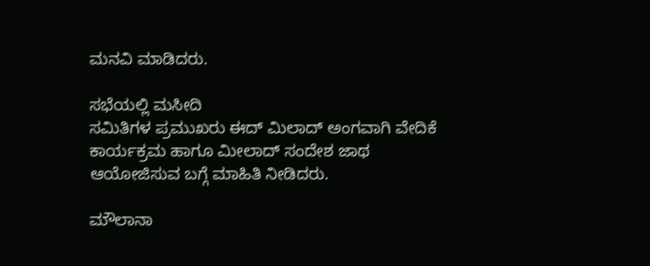ಮನವಿ ಮಾಡಿದರು.

ಸಭೆಯಲ್ಲಿ ಮಸೀದಿ
ಸಮಿತಿಗಳ ಪ್ರಮುಖರು ಈದ್ ಮಿಲಾದ್ ಅಂಗವಾಗಿ ವೇದಿಕೆ
ಕಾರ್ಯಕ್ರಮ ಹಾಗೂ ಮೀಲಾದ್ ಸಂದೇಶ ಜಾಥ
ಆಯೋಜಿಸುವ ಬಗ್ಗೆ ಮಾಹಿತಿ ನೀಡಿದರು.

ಮೌಲಾನಾ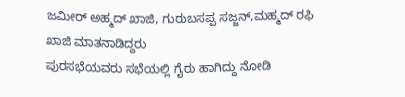ಜಮೀರ್ ಅಹ್ಮದ್ ಖಾಜಿ, ಗುರುಬಸಪ್ಪ ಸಜ್ಜನ್,ಮಹ್ಮದ್ ರಫಿ ಖಾಜಿ ಮಾತನಾಡಿದ್ದರು
ಪುರಸಭೆಯವರು ಸಭೆಯಲ್ಲಿ ಗೈರು ಹಾಗಿದ್ದು ನೋಡಿ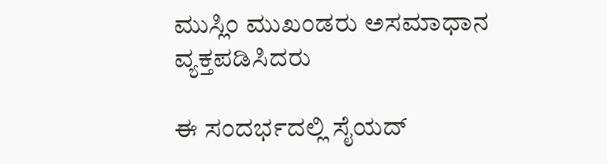ಮುಸ್ಲಿಂ ಮುಖಂಡರು ಅಸಮಾಧಾನ ವ್ಯಕ್ತಪಡಿಸಿದರು

ಈ ಸಂದರ್ಭದಲ್ಲಿ ಸೈಯದ್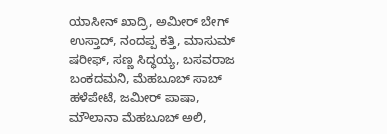ಯಾಸೀನ್ ಖಾದ್ರಿ, ಅಮೀರ್ ಬೇಗ್ ಉಸ್ತಾದ್, ನಂದಪ್ಪ ಕತ್ತಿ, ಮಾಸುಮ್ ಷರೀಫ್, ಸಣ್ಣ ಸಿದ್ಧಯ್ಯ, ಬಸವರಾಜ ಬಂಕದಮನಿ, ಮೆಹಬೂಬ್ ಸಾಬ್ ಹಳೆಪೇಟೆ, ಜಮೀರ್ ಪಾಷಾ, ಮೌಲಾನಾ ಮೆಹಬೂಬ್ ಅಲಿ,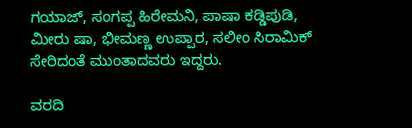ಗಯಾಜ್, ಸಂಗಪ್ಪ ಹಿರೇಮನಿ, ಪಾಷಾ ಕಡ್ಡಿಪುಡಿ, ಮೀರು ಷಾ, ಭೀಮಣ್ಣ ಉಪ್ಪಾರ, ಸಲೀಂ ಸಿರಾಮಿಕ್ ಸೇರಿದಂತೆ ಮುಂತಾದವರು ಇದ್ದರು.

ವರದಿ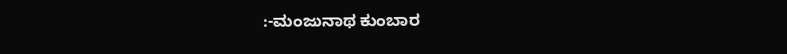:-ಮಂಜುನಾಥ ಕುಂಬಾರ